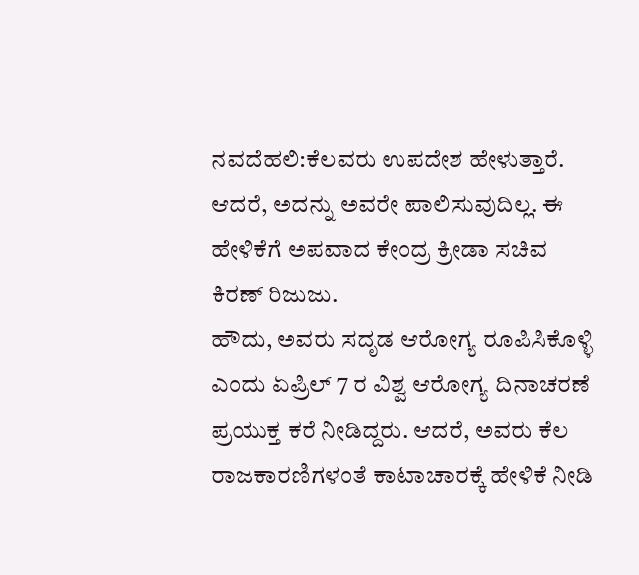ನವದೆಹಲಿ:ಕೆಲವರು ಉಪದೇಶ ಹೇಳುತ್ತಾರೆ. ಆದರೆ, ಅದನ್ನು ಅವರೇ ಪಾಲಿಸುವುದಿಲ್ಲ. ಈ ಹೇಳಿಕೆಗೆ ಅಪವಾದ ಕೇಂದ್ರ ಕ್ರೀಡಾ ಸಚಿವ ಕಿರಣ್ ರಿಜುಜು.
ಹೌದು, ಅವರು ಸದೃಡ ಆರೋಗ್ಯ ರೂಪಿಸಿಕೊಳ್ಳಿ ಎಂದು ಏಪ್ರಿಲ್ 7 ರ ವಿಶ್ವ ಆರೋಗ್ಯ ದಿನಾಚರಣೆ ಪ್ರಯುಕ್ತ ಕರೆ ನೀಡಿದ್ದರು. ಆದರೆ, ಅವರು ಕೆಲ ರಾಜಕಾರಣಿಗಳಂತೆ ಕಾಟಾಚಾರಕ್ಕೆ ಹೇಳಿಕೆ ನೀಡಿ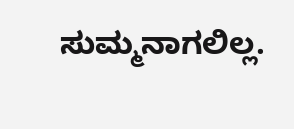ಸುಮ್ಮನಾಗಲಿಲ್ಲ.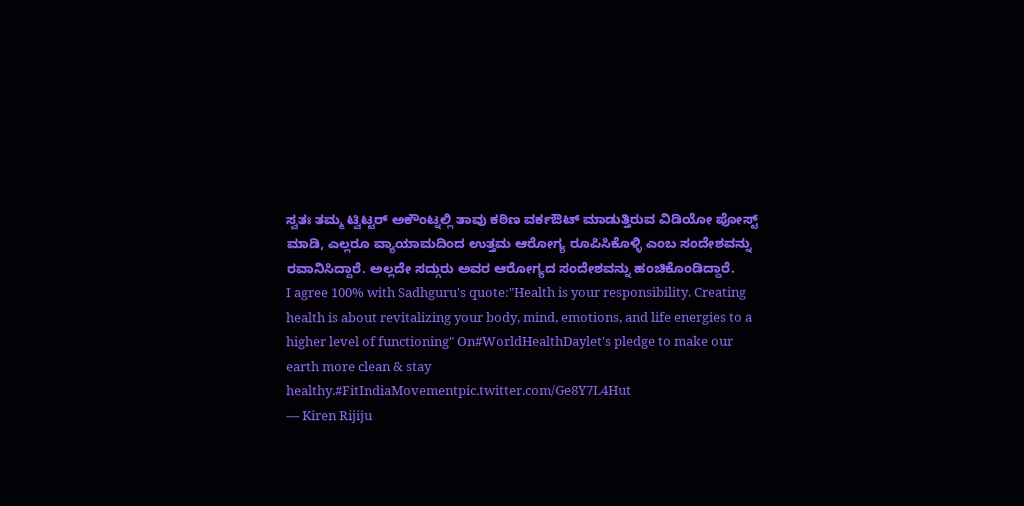ಸ್ವತಃ ತಮ್ಮ ಟ್ವಿಟ್ಟರ್ ಅಕೌಂಟ್ನಲ್ಲಿ ತಾವು ಕಠಿಣ ವರ್ಕಔಟ್ ಮಾಡುತ್ತಿರುವ ವಿಡಿಯೋ ಪೋಸ್ಟ್ ಮಾಡಿ, ಎಲ್ಲರೂ ವ್ಯಾಯಾಮದಿಂದ ಉತ್ತಮ ಆರೋಗ್ಯ ರೂಪಿಸಿಕೊಳ್ಳಿ ಎಂಬ ಸಂದೇಶವನ್ನು ರವಾನಿಸಿದ್ದಾರೆ. ಅಲ್ಲದೇ ಸದ್ಗುರು ಅವರ ಆರೋಗ್ಯದ ಸಂದೇಶವನ್ನು ಹಂಚಿಕೊಂಡಿದ್ದಾರೆ.
I agree 100% with Sadhguru's quote:"Health is your responsibility. Creating health is about revitalizing your body, mind, emotions, and life energies to a higher level of functioning" On#WorldHealthDaylet's pledge to make our earth more clean & stay healthy.#FitIndiaMovementpic.twitter.com/Ge8Y7L4Hut
— Kiren Rijiju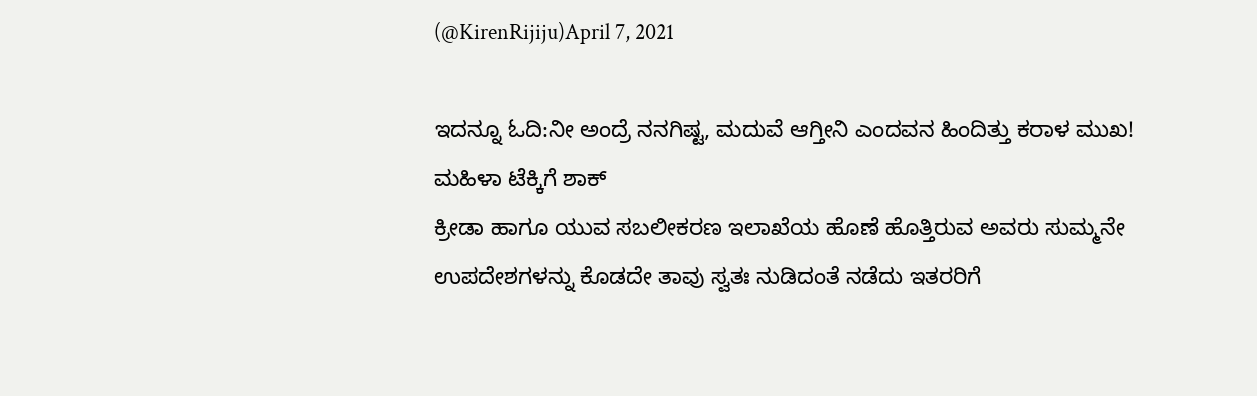(@KirenRijiju)April 7, 2021

ಇದನ್ನೂ ಓದಿ:ನೀ ಅಂದ್ರೆ ನನಗಿಷ್ಟ, ಮದುವೆ ಆಗ್ತೀನಿ ಎಂದವನ ಹಿಂದಿತ್ತು ಕರಾಳ ಮುಖ! ಮಹಿಳಾ ಟೆಕ್ಕಿಗೆ ಶಾಕ್
ಕ್ರೀಡಾ ಹಾಗೂ ಯುವ ಸಬಲೀಕರಣ ಇಲಾಖೆಯ ಹೊಣೆ ಹೊತ್ತಿರುವ ಅವರು ಸುಮ್ಮನೇ ಉಪದೇಶಗಳನ್ನು ಕೊಡದೇ ತಾವು ಸ್ವತಃ ನುಡಿದಂತೆ ನಡೆದು ಇತರರಿಗೆ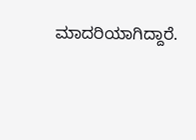ಮಾದರಿಯಾಗಿದ್ದಾರೆ.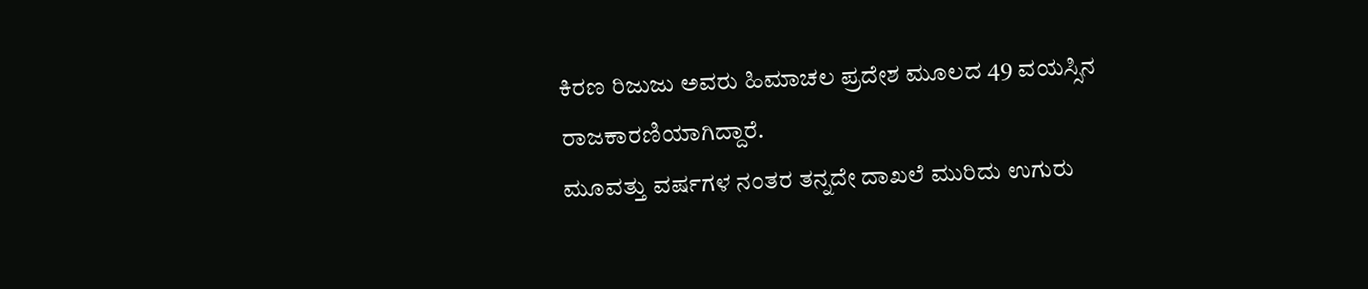ಕಿರಣ ರಿಜುಜು ಅವರು ಹಿಮಾಚಲ ಪ್ರದೇಶ ಮೂಲದ 49 ವಯಸ್ಸಿನ ರಾಜಕಾರಣಿಯಾಗಿದ್ದಾರೆ.
ಮೂವತ್ತು ವರ್ಷಗಳ ನಂತರ ತನ್ನದೇ ದಾಖಲೆ ಮುರಿದು ಉಗುರು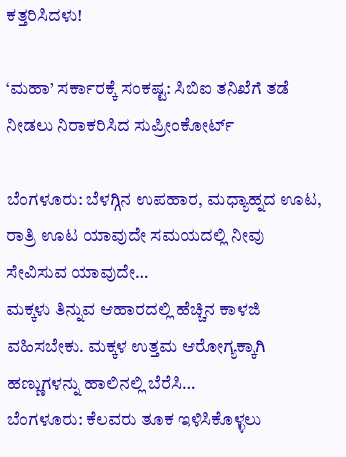ಕತ್ತರಿಸಿದಳು!

‘ಮಹಾ’ ಸರ್ಕಾರಕ್ಕೆ ಸಂಕಷ್ಟ: ಸಿಬಿಐ ತನಿಖೆಗೆ ತಡೆ ನೀಡಲು ನಿರಾಕರಿಸಿದ ಸುಪ್ರೀಂಕೋರ್ಟ್

ಬೆಂಗಳೂರು: ಬೆಳಗ್ಗಿನ ಉಪಹಾರ, ಮಧ್ಯಾಹ್ನದ ಊಟ, ರಾತ್ರಿ ಊಟ ಯಾವುದೇ ಸಮಯದಲ್ಲಿ ನೀವು ಸೇವಿಸುವ ಯಾವುದೇ…
ಮಕ್ಕಳು ತಿನ್ನುವ ಆಹಾರದಲ್ಲಿ ಹೆಚ್ಚಿನ ಕಾಳಜಿ ವಹಿಸಬೇಕು. ಮಕ್ಕಳ ಉತ್ತಮ ಆರೋಗ್ಯಕ್ಕಾಗಿ ಹಣ್ಣುಗಳನ್ನು ಹಾಲಿನಲ್ಲಿ ಬೆರೆಸಿ…
ಬೆಂಗಳೂರು: ಕೆಲವರು ತೂಕ ಇಳಿಸಿಕೊಳ್ಳಲು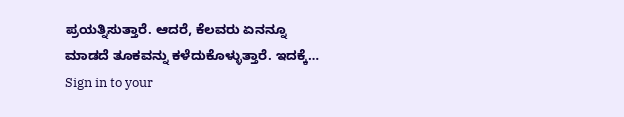ಪ್ರಯತ್ನಿಸುತ್ತಾರೆ. ಆದರೆ, ಕೆಲವರು ಏನನ್ನೂ ಮಾಡದೆ ತೂಕವನ್ನು ಕಳೆದುಕೊಳ್ಳುತ್ತಾರೆ. ಇದಕ್ಕೆ…
Sign in to your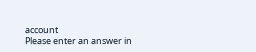account
Please enter an answer in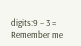digits:9 − 3 =
Remember me